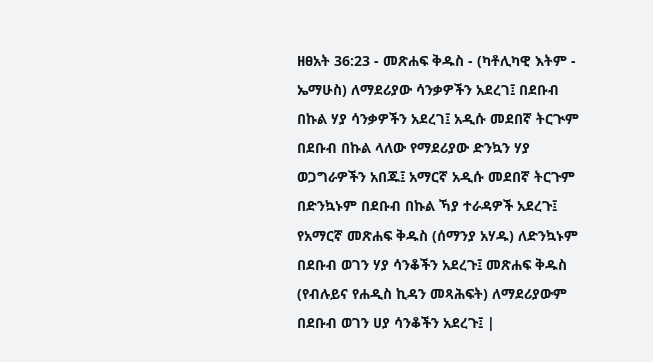ዘፀአት 36:23 - መጽሐፍ ቅዱስ - (ካቶሊካዊ እትም - ኤማሁስ) ለማደሪያው ሳንቃዎችን አደረገ፤ በደቡብ በኩል ሃያ ሳንቃዎችን አደረገ፤ አዲሱ መደበኛ ትርጒም በደቡብ በኩል ላለው የማደሪያው ድንኳን ሃያ ወጋግራዎችን አበጁ፤ አማርኛ አዲሱ መደበኛ ትርጉም በድንኳኑም በደቡብ በኩል ኻያ ተራዳዎች አደረጉ፤ የአማርኛ መጽሐፍ ቅዱስ (ሰማንያ አሃዱ) ለድንኳኑም በደቡብ ወገን ሃያ ሳንቆችን አደረጉ፤ መጽሐፍ ቅዱስ (የብሉይና የሐዲስ ኪዳን መጻሕፍት) ለማደሪያውም በደቡብ ወገን ሀያ ሳንቆችን አደረጉ፤ |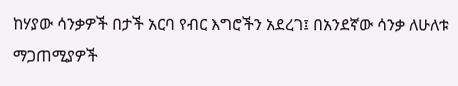ከሃያው ሳንቃዎች በታች አርባ የብር እግሮችን አደረገ፤ በአንደኛው ሳንቃ ለሁለቱ ማጋጠሚያዎች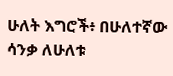ሁለት እግሮች፥ በሁለተኛው ሳንቃ ለሁለቱ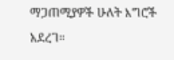ማጋጠሚያዎች ሁለት እግሮች አደረገ።